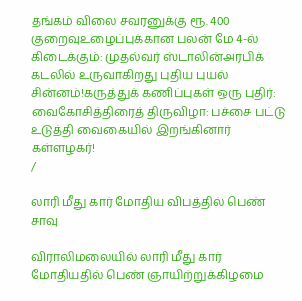தங்கம் விலை சவரனுக்கு ரூ. 400 குறைவுஉழைப்புக்கான பலன் மே 4-ல் கிடைக்கும்: முதல்வர் ஸ்டாலின்அரபிக் கடலில் உருவாகிறது புதிய புயல் சின்னம்!கருத்துக் கணிப்புகள் ஒரு புதிர்: வைகோசித்திரைத் திருவிழா: பச்சை பட்டு உடுத்தி வைகையில் இறங்கினார் கள்ளழகர்!
/

லாரி மீது கார் மோதிய விபத்தில் பெண் சாவு

விராலிமலையில் லாரி மீது கார் மோதியதில் பெண் ஞாயிற்றுக்கிழமை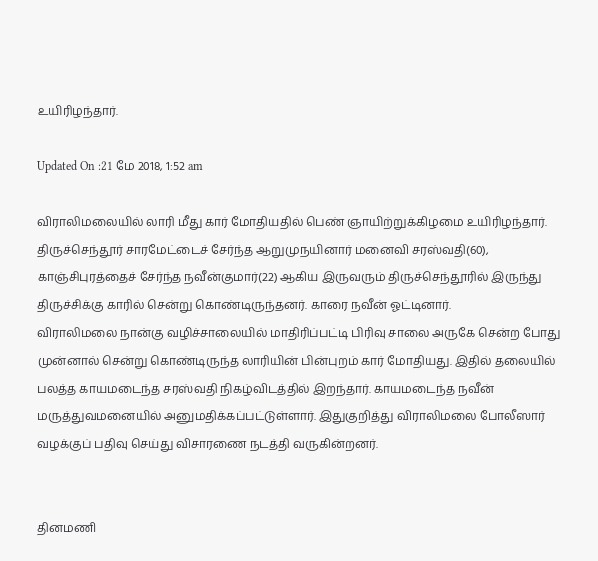உயிரிழந்தார்.

Updated On :21 மே 2018, 1:52 am

விராலிமலையில் லாரி மீது கார் மோதியதில் பெண் ஞாயிற்றுக்கிழமை உயிரிழந்தார்.
திருச்செந்தூர் சாரமேட்டைச் சேர்ந்த ஆறுமுநயினார் மனைவி சரஸ்வதி(60), காஞ்சிபுரத்தைச் சேர்ந்த நவீன்குமார்(22) ஆகிய இருவரும் திருச்செந்தூரில் இருந்து திருச்சிக்கு காரில் சென்று கொண்டிருந்தனர். காரை நவீன் ஓட்டினார்.
விராலிமலை நான்கு வழிச்சாலையில் மாதிரிப்பட்டி பிரிவு சாலை அருகே சென்ற போது முன்னால் சென்று கொண்டிருந்த லாரியின் பின்புறம் கார் மோதியது. இதில் தலையில் பலத்த காயமடைந்த சரஸ்வதி நிகழ்விடத்தில் இறந்தார். காயமடைந்த நவீன் மருத்துவமனையில் அனுமதிக்கப்பட்டுள்ளார். இதுகுறித்து விராலிமலை போலீஸார் வழக்குப் பதிவு செய்து விசாரணை நடத்தி வருகின்றனர்.


தினமணி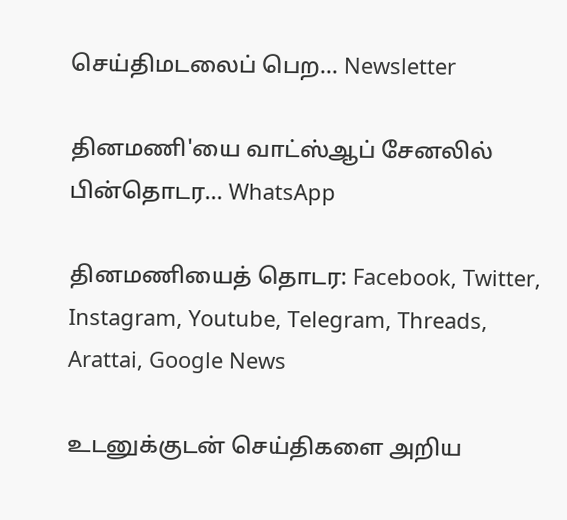செய்திமடலைப் பெற... Newsletter

தினமணி'யை வாட்ஸ்ஆப் சேனலில் பின்தொடர... WhatsApp

தினமணியைத் தொடர: Facebook, Twitter, Instagram, Youtube, Telegram, Threads, Arattai, Google News

உடனுக்குடன் செய்திகளை அறிய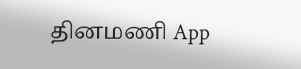தினமணி App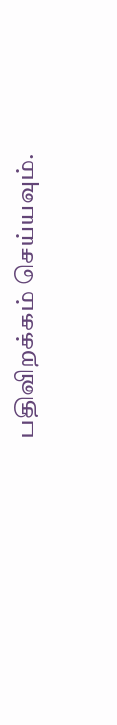பதிவிறக்கம் செய்யவும்.